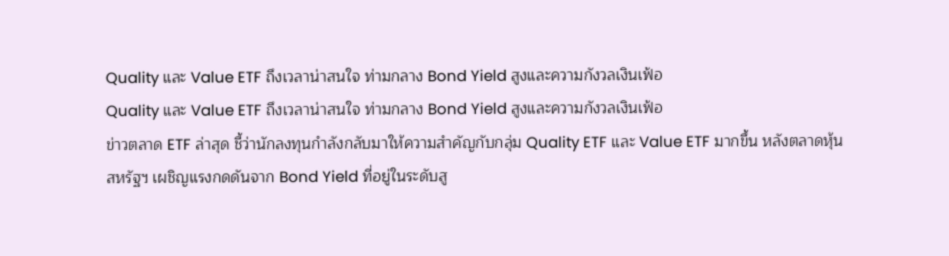Quality และ Value ETF ถึงเวลาน่าสนใจ ท่ามกลาง Bond Yield สูงและความกังวลเงินเฟ้อ
Quality และ Value ETF ถึงเวลาน่าสนใจ ท่ามกลาง Bond Yield สูงและความกังวลเงินเฟ้อ
ข่าวตลาด ETF ล่าสุด ชี้ว่านักลงทุนกำลังกลับมาให้ความสำคัญกับกลุ่ม Quality ETF และ Value ETF มากขึ้น หลังตลาดหุ้นสหรัฐฯ เผชิญแรงกดดันจาก Bond Yield ที่อยู่ในระดับสู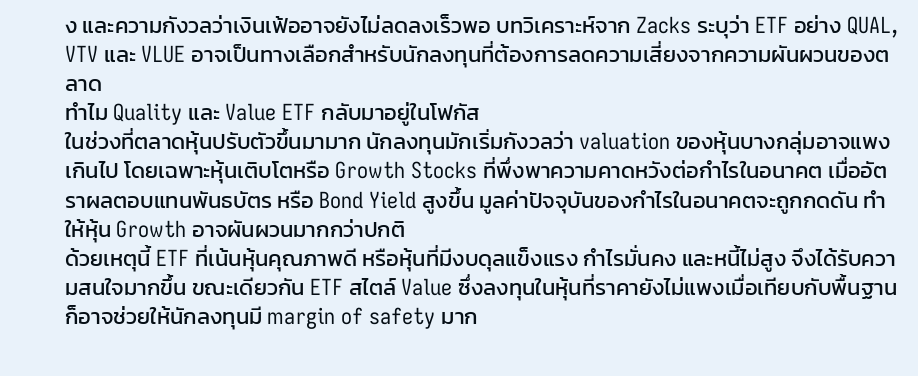ง และความกังวลว่าเงินเฟ้ออาจยังไม่ลดลงเร็วพอ บทวิเคราะห์จาก Zacks ระบุว่า ETF อย่าง QUAL, VTV และ VLUE อาจเป็นทางเลือกสำหรับนักลงทุนที่ต้องการลดความเสี่ยงจากความผันผวนของตลาด
ทำไม Quality และ Value ETF กลับมาอยู่ในโฟกัส
ในช่วงที่ตลาดหุ้นปรับตัวขึ้นมามาก นักลงทุนมักเริ่มกังวลว่า valuation ของหุ้นบางกลุ่มอาจแพงเกินไป โดยเฉพาะหุ้นเติบโตหรือ Growth Stocks ที่พึ่งพาความคาดหวังต่อกำไรในอนาคต เมื่ออัตราผลตอบแทนพันธบัตร หรือ Bond Yield สูงขึ้น มูลค่าปัจจุบันของกำไรในอนาคตจะถูกกดดัน ทำให้หุ้น Growth อาจผันผวนมากกว่าปกติ
ด้วยเหตุนี้ ETF ที่เน้นหุ้นคุณภาพดี หรือหุ้นที่มีงบดุลแข็งแรง กำไรมั่นคง และหนี้ไม่สูง จึงได้รับความสนใจมากขึ้น ขณะเดียวกัน ETF สไตล์ Value ซึ่งลงทุนในหุ้นที่ราคายังไม่แพงเมื่อเทียบกับพื้นฐาน ก็อาจช่วยให้นักลงทุนมี margin of safety มาก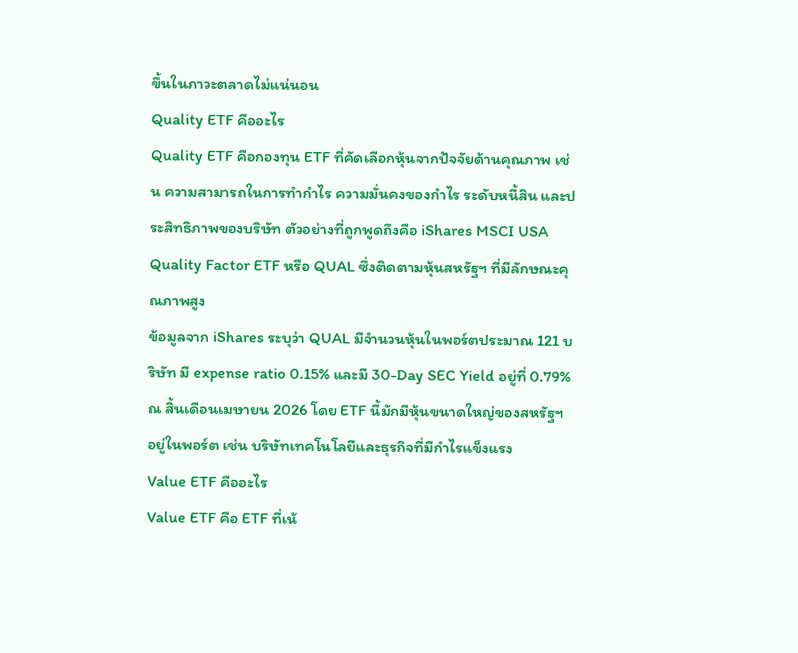ขึ้นในภาวะตลาดไม่แน่นอน
Quality ETF คืออะไร
Quality ETF คือกองทุน ETF ที่คัดเลือกหุ้นจากปัจจัยด้านคุณภาพ เช่น ความสามารถในการทำกำไร ความมั่นคงของกำไร ระดับหนี้สิน และประสิทธิภาพของบริษัท ตัวอย่างที่ถูกพูดถึงคือ iShares MSCI USA Quality Factor ETF หรือ QUAL ซึ่งติดตามหุ้นสหรัฐฯ ที่มีลักษณะคุณภาพสูง
ข้อมูลจาก iShares ระบุว่า QUAL มีจำนวนหุ้นในพอร์ตประมาณ 121 บริษัท มี expense ratio 0.15% และมี 30-Day SEC Yield อยู่ที่ 0.79% ณ สิ้นเดือนเมษายน 2026 โดย ETF นี้มักมีหุ้นขนาดใหญ่ของสหรัฐฯ อยู่ในพอร์ต เช่น บริษัทเทคโนโลยีและธุรกิจที่มีกำไรแข็งแรง
Value ETF คืออะไร
Value ETF คือ ETF ที่เน้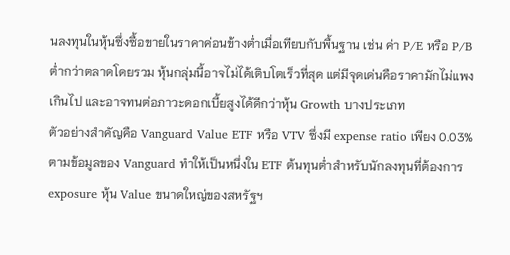นลงทุนในหุ้นซึ่งซื้อขายในราคาค่อนข้างต่ำเมื่อเทียบกับพื้นฐาน เช่น ค่า P/E หรือ P/B ต่ำกว่าตลาดโดยรวม หุ้นกลุ่มนี้อาจไม่ได้เติบโตเร็วที่สุด แต่มีจุดเด่นคือราคามักไม่แพงเกินไป และอาจทนต่อภาวะดอกเบี้ยสูงได้ดีกว่าหุ้น Growth บางประเภท
ตัวอย่างสำคัญคือ Vanguard Value ETF หรือ VTV ซึ่งมี expense ratio เพียง 0.03% ตามข้อมูลของ Vanguard ทำให้เป็นหนึ่งใน ETF ต้นทุนต่ำสำหรับนักลงทุนที่ต้องการ exposure หุ้น Value ขนาดใหญ่ของสหรัฐฯ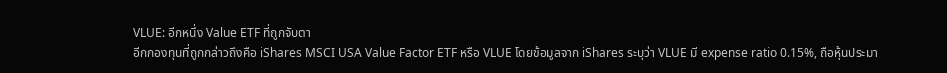VLUE: อีกหนึ่ง Value ETF ที่ถูกจับตา
อีกกองทุนที่ถูกกล่าวถึงคือ iShares MSCI USA Value Factor ETF หรือ VLUE โดยข้อมูลจาก iShares ระบุว่า VLUE มี expense ratio 0.15%, ถือหุ้นประมา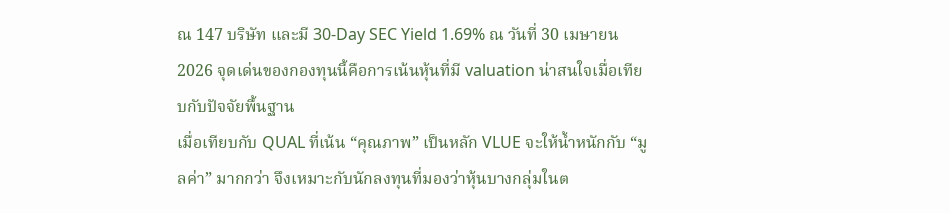ณ 147 บริษัท และมี 30-Day SEC Yield 1.69% ณ วันที่ 30 เมษายน 2026 จุดเด่นของกองทุนนี้คือการเน้นหุ้นที่มี valuation น่าสนใจเมื่อเทียบกับปัจจัยพื้นฐาน
เมื่อเทียบกับ QUAL ที่เน้น “คุณภาพ” เป็นหลัก VLUE จะให้น้ำหนักกับ “มูลค่า” มากกว่า จึงเหมาะกับนักลงทุนที่มองว่าหุ้นบางกลุ่มในต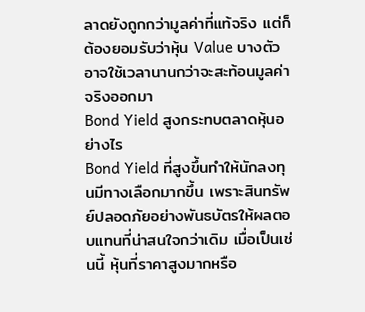ลาดยังถูกกว่ามูลค่าที่แท้จริง แต่ก็ต้องยอมรับว่าหุ้น Value บางตัวอาจใช้เวลานานกว่าจะสะท้อนมูลค่าจริงออกมา
Bond Yield สูงกระทบตลาดหุ้นอย่างไร
Bond Yield ที่สูงขึ้นทำให้นักลงทุนมีทางเลือกมากขึ้น เพราะสินทรัพย์ปลอดภัยอย่างพันธบัตรให้ผลตอบแทนที่น่าสนใจกว่าเดิม เมื่อเป็นเช่นนี้ หุ้นที่ราคาสูงมากหรือ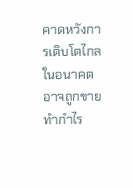คาดหวังการเติบโตไกลในอนาคต อาจถูกขายทำกำไร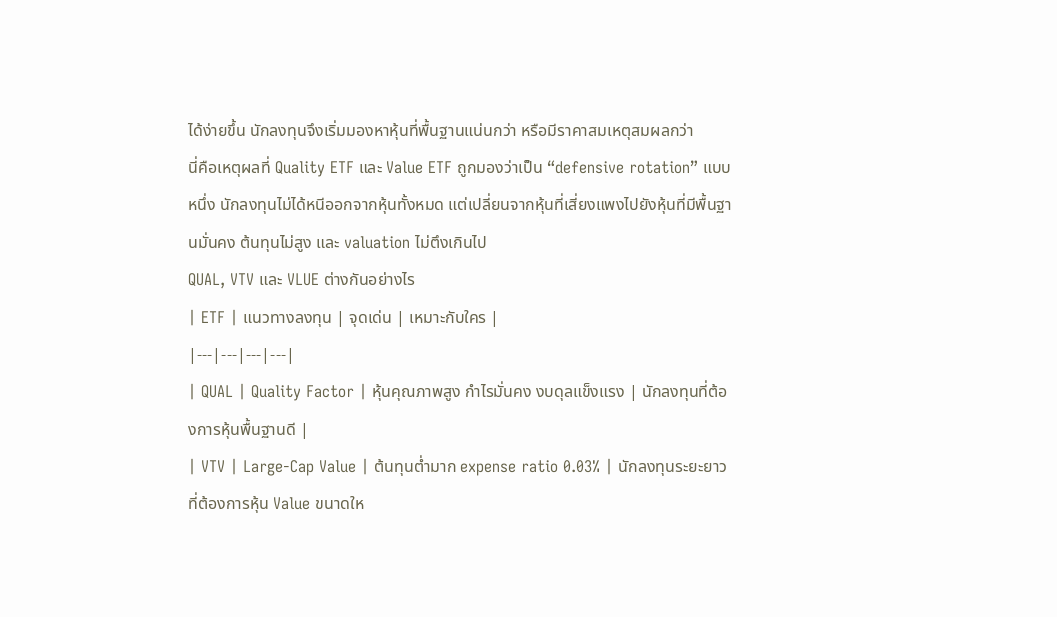ได้ง่ายขึ้น นักลงทุนจึงเริ่มมองหาหุ้นที่พื้นฐานแน่นกว่า หรือมีราคาสมเหตุสมผลกว่า
นี่คือเหตุผลที่ Quality ETF และ Value ETF ถูกมองว่าเป็น “defensive rotation” แบบหนึ่ง นักลงทุนไม่ได้หนีออกจากหุ้นทั้งหมด แต่เปลี่ยนจากหุ้นที่เสี่ยงแพงไปยังหุ้นที่มีพื้นฐานมั่นคง ต้นทุนไม่สูง และ valuation ไม่ตึงเกินไป
QUAL, VTV และ VLUE ต่างกันอย่างไร
| ETF | แนวทางลงทุน | จุดเด่น | เหมาะกับใคร |
|---|---|---|---|
| QUAL | Quality Factor | หุ้นคุณภาพสูง กำไรมั่นคง งบดุลแข็งแรง | นักลงทุนที่ต้องการหุ้นพื้นฐานดี |
| VTV | Large-Cap Value | ต้นทุนต่ำมาก expense ratio 0.03% | นักลงทุนระยะยาวที่ต้องการหุ้น Value ขนาดให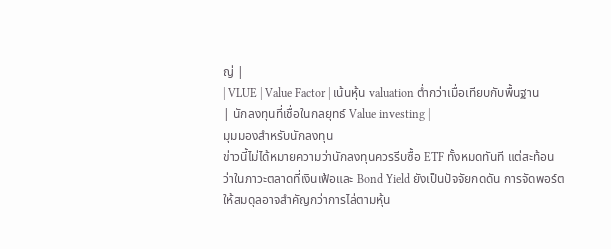ญ่ |
| VLUE | Value Factor | เน้นหุ้น valuation ต่ำกว่าเมื่อเทียบกับพื้นฐาน | นักลงทุนที่เชื่อในกลยุทธ์ Value investing |
มุมมองสำหรับนักลงทุน
ข่าวนี้ไม่ได้หมายความว่านักลงทุนควรรีบซื้อ ETF ทั้งหมดทันที แต่สะท้อนว่าในภาวะตลาดที่เงินเฟ้อและ Bond Yield ยังเป็นปัจจัยกดดัน การจัดพอร์ตให้สมดุลอาจสำคัญกว่าการไล่ตามหุ้น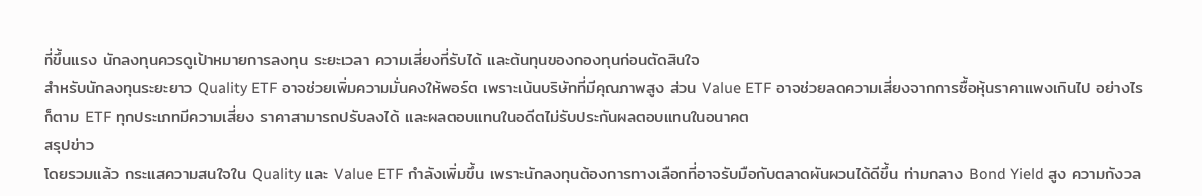ที่ขึ้นแรง นักลงทุนควรดูเป้าหมายการลงทุน ระยะเวลา ความเสี่ยงที่รับได้ และต้นทุนของกองทุนก่อนตัดสินใจ
สำหรับนักลงทุนระยะยาว Quality ETF อาจช่วยเพิ่มความมั่นคงให้พอร์ต เพราะเน้นบริษัทที่มีคุณภาพสูง ส่วน Value ETF อาจช่วยลดความเสี่ยงจากการซื้อหุ้นราคาแพงเกินไป อย่างไรก็ตาม ETF ทุกประเภทมีความเสี่ยง ราคาสามารถปรับลงได้ และผลตอบแทนในอดีตไม่รับประกันผลตอบแทนในอนาคต
สรุปข่าว
โดยรวมแล้ว กระแสความสนใจใน Quality และ Value ETF กำลังเพิ่มขึ้น เพราะนักลงทุนต้องการทางเลือกที่อาจรับมือกับตลาดผันผวนได้ดีขึ้น ท่ามกลาง Bond Yield สูง ความกังวล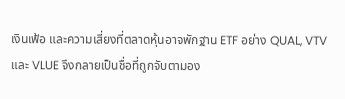เงินเฟ้อ และความเสี่ยงที่ตลาดหุ้นอาจพักฐาน ETF อย่าง QUAL, VTV และ VLUE จึงกลายเป็นชื่อที่ถูกจับตามอง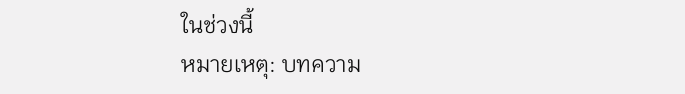ในช่วงนี้
หมายเหตุ: บทความ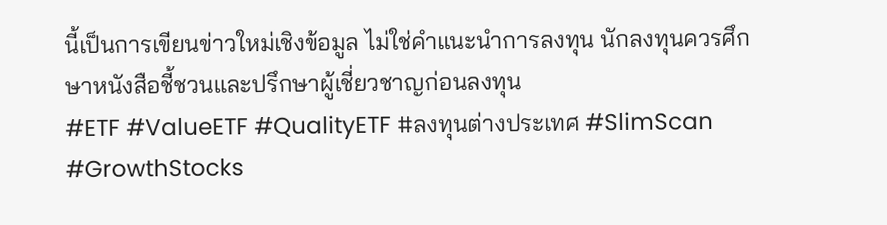นี้เป็นการเขียนข่าวใหม่เชิงข้อมูล ไม่ใช่คำแนะนำการลงทุน นักลงทุนควรศึกษาหนังสือชี้ชวนและปรึกษาผู้เชี่ยวชาญก่อนลงทุน
#ETF #ValueETF #QualityETF #ลงทุนต่างประเทศ #SlimScan #GrowthStocks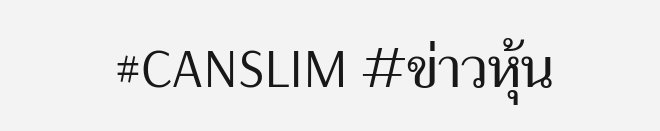#CANSLIM #ข่าวหุ้น